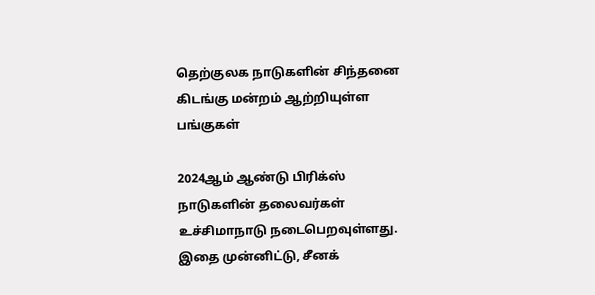தெற்குலக நாடுகளின் சிந்தனை கிடங்கு மன்றம் ஆற்றியுள்ள பங்குகள்

2024ஆம் ஆண்டு பிரிக்ஸ் நாடுகளின் தலைவர்கள் உச்சிமாநாடு நடைபெறவுள்ளது. இதை முன்னிட்டு, சீனக்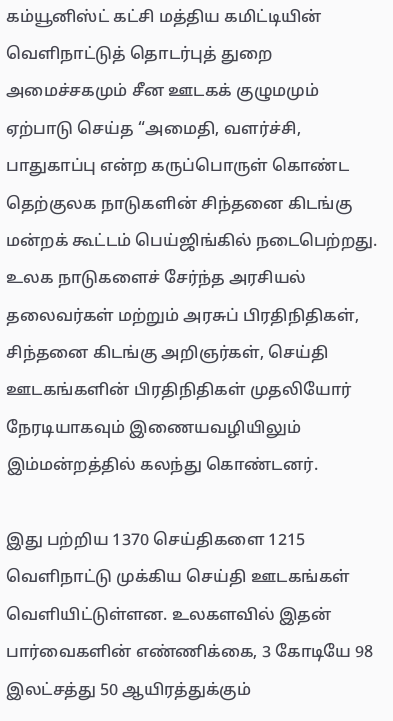கம்யூனிஸ்ட் கட்சி மத்திய கமிட்டியின் வெளிநாட்டுத் தொடர்புத் துறை அமைச்சகமும் சீன ஊடகக் குழுமமும் ஏற்பாடு செய்த “அமைதி, வளர்ச்சி, பாதுகாப்பு என்ற கருப்பொருள் கொண்ட தெற்குலக நாடுகளின் சிந்தனை கிடங்கு மன்றக் கூட்டம் பெய்ஜிங்கில் நடைபெற்றது.
உலக நாடுகளைச் சேர்ந்த அரசியல் தலைவர்கள் மற்றும் அரசுப் பிரதிநிதிகள், சிந்தனை கிடங்கு அறிஞர்கள், செய்தி ஊடகங்களின் பிரதிநிதிகள் முதலியோர் நேரடியாகவும் இணையவழியிலும் இம்மன்றத்தில் கலந்து கொண்டனர்.

இது பற்றிய 1370 செய்திகளை 1215 வெளிநாட்டு முக்கிய செய்தி ஊடகங்கள் வெளியிட்டுள்ளன. உலகளவில் இதன் பார்வைகளின் எண்ணிக்கை, 3 கோடியே 98 இலட்சத்து 50 ஆயிரத்துக்கும்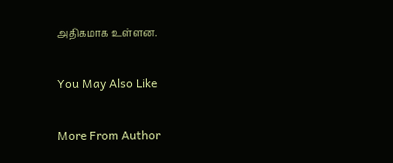அதிகமாக உள்ளன.

You May Also Like

More From Author